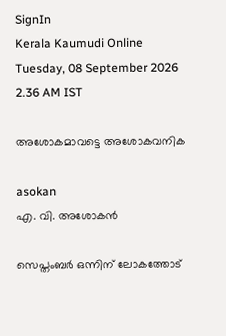SignIn
Kerala Kaumudi Online
Tuesday, 08 September 2026 2.36 AM IST

അശോകമാവട്ടെ അശോകവനിക

asokan
എ. വി. അശോകൻ

സെപ്തംബർ ഒന്നിന് ലോകത്തോട്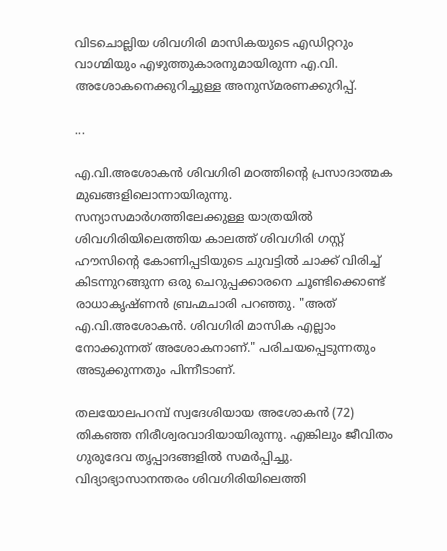വിടചൊല്ലിയ ശിവഗിരി മാസികയുടെ എഡിറ്ററും വാഗ്മിയും എഴുത്തുകാരനുമായിരുന്ന എ.വി. അശോകനെക്കുറിച്ചുള്ള അനുസ്മരണക്കുറിപ്പ്.

...

എ.വി.അശോകൻ ശിവഗിരി മഠത്തിന്റെ പ്രസാദാത്മക മുഖങ്ങളിലൊന്നായിരുന്നു. സന്യാസമാർഗത്തിലേക്കുള്ള യാത്രയിൽ ശിവഗിരിയിലെത്തിയ കാലത്ത് ശിവഗിരി ഗസ്റ്റ് ഹൗസിന്റെ കോണിപ്പടിയുടെ ചുവട്ടിൽ ചാക്ക് വിരിച്ച് കിടന്നുറങ്ങുന്ന ഒരു ചെറുപ്പക്കാരനെ ചൂണ്ടിക്കൊണ്ട് രാധാകൃഷ്ണൻ ബ്രഹ്മചാരി പറഞ്ഞു. "അത് എ.വി.അശോകൻ. ശിവഗിരി മാസിക എല്ലാം നോക്കുന്നത് അശോകനാണ്." പരിചയപ്പെടുന്നതും അടുക്കുന്നതും പിന്നീടാണ്.

തലയോലപറമ്പ് സ്വദേശിയായ അശോകൻ (72) തികഞ്ഞ നിരീശ്വരവാദിയായിരുന്നു. എങ്കിലും ജീവിതം ഗുരുദേവ തൃപ്പാദങ്ങളിൽ സമർപ്പിച്ചു. വിദ്യാഭ്യാസാനന്തരം ശിവഗിരിയിലെത്തി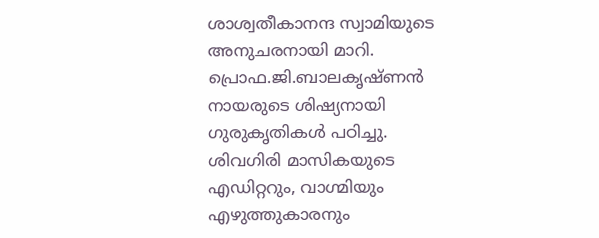ശാശ്വതീകാനന്ദ സ്വാമിയുടെ അനുചരനായി മാറി. പ്രൊഫ.ജി.ബാലകൃഷ്ണൻ നായരുടെ ശിഷ്യനായി ഗുരുകൃതികൾ പഠിച്ചു. ശിവഗിരി മാസികയുടെ എഡിറ്ററും, വാഗ്മിയും എഴുത്തുകാരനും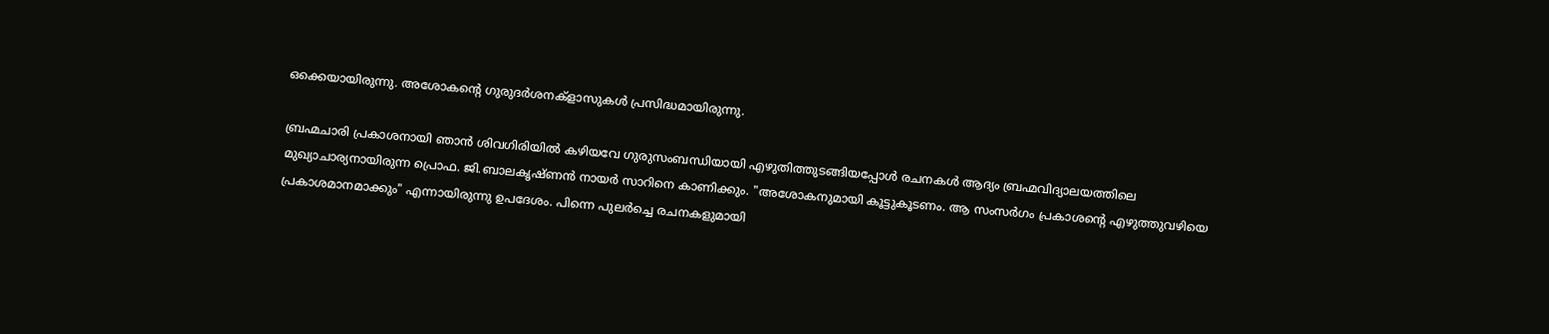ഒക്കെയായിരുന്നു. അശോകന്റെ ഗുരുദർശനക്ളാസുകൾ പ്രസിദ്ധമായിരുന്നു.

ബ്രഹ്മചാരി പ്രകാശനായി ഞാൻ ശിവഗിരിയിൽ കഴിയവേ ഗുരുസംബന്ധിയായി എഴുതിത്തുടങ്ങിയപ്പോൾ രചനകൾ ആദ്യം ബ്രഹ്മവിദ്യാലയത്തിലെ മുഖ്യാചാര്യനായിരുന്ന പ്രൊഫ. ജി.ബാലകൃഷ്ണൻ നായർ സാറിനെ കാണിക്കും. "അശോകനുമായി കൂട്ടുകൂടണം. ആ സംസർഗം പ്രകാശന്റെ എഴുത്തുവഴിയെ പ്രകാശമാനമാക്കും" എന്നായിരുന്നു ഉപദേശം. പിന്നെ പുലർച്ചെ രചനകളുമായി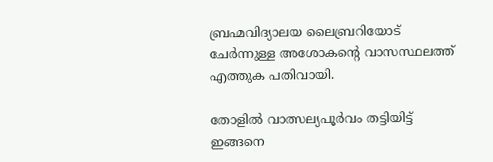ബ്രഹ്മവിദ്യാലയ ലൈബ്രറിയോട് ചേർന്നുള്ള അശോകന്റെ വാസസ്ഥലത്ത് എത്തുക പതിവായി.

തോളിൽ വാത്സല്യപൂർവം തട്ടിയിട്ട് ഇങ്ങനെ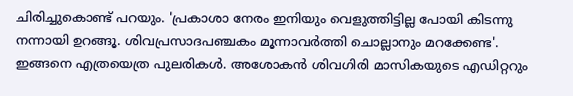ചിരിച്ചുകൊണ്ട് പറയും. 'പ്രകാശാ നേരം ഇനിയും വെളുത്തിട്ടില്ല പോയി കിടന്നു നന്നായി ഉറങ്ങൂ. ശിവപ്രസാദപഞ്ചകം മൂന്നാവർത്തി ചൊല്ലാനും മറക്കേണ്ട'. ഇങ്ങനെ എത്രയെത്ര പുലരികൾ. അശോകൻ ശിവഗിരി മാസികയുടെ എഡിറ്ററും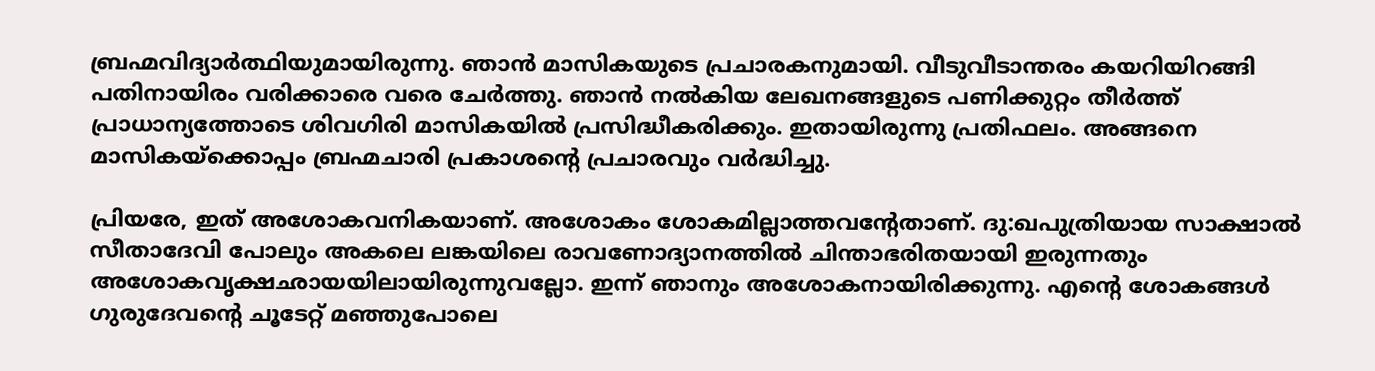ബ്രഹ്മവിദ്യാർത്ഥിയുമായിരുന്നു. ഞാൻ മാസികയുടെ പ്രചാരകനുമായി. വീടുവീടാന്തരം കയറിയിറങ്ങി പതിനായിരം വരിക്കാരെ വരെ ചേർത്തു. ഞാൻ നൽകിയ ലേഖനങ്ങളുടെ പണിക്കുറ്റം തീർത്ത് പ്രാധാന്യത്തോടെ ശിവഗിരി മാസികയിൽ പ്രസിദ്ധീകരിക്കും. ഇതായിരുന്നു പ്രതിഫലം. അങ്ങനെ മാസികയ്ക്കൊപ്പം ബ്രഹ്മചാരി പ്രകാശന്റെ പ്രചാരവും വർദ്ധിച്ചു.

പ്രിയരേ, ഇത് അശോകവനികയാണ്. അശോകം ശോകമില്ലാത്തവന്റേതാണ്. ദു:ഖപുത്രിയായ സാക്ഷാൽ സീതാദേവി പോലും അകലെ ലങ്കയിലെ രാവണോദ്യാനത്തിൽ ചിന്താഭരിതയായി ഇരുന്നതും അശോകവൃക്ഷഛായയിലായിരുന്നുവല്ലോ. ഇന്ന് ഞാനും അശോകനായിരിക്കുന്നു. എന്റെ ശോകങ്ങൾ ഗുരുദേവന്റെ ചൂടേറ്റ് മഞ്ഞുപോലെ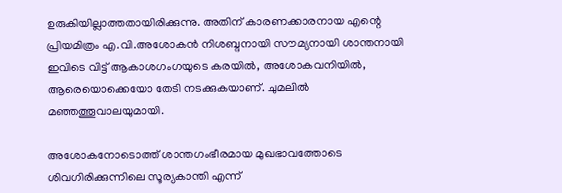ഉരുകിയില്ലാത്തതായിരിക്കുന്നു. അതിന് കാരണക്കാരനായ എന്റെ പ്രിയമിത്രം എ.വി.അശോകൻ നിശബ്ദനായി സൗമ്യനായി ശാന്തനായി ഇവിടെ വിട്ട് ആകാശഗംഗയുടെ കരയിൽ, അശോകവനിയിൽ, ആരെയൊക്കെയോ തേടി നടക്കുകയാണ്. ചുമലിൽ മഞ്ഞത്തൂവാലയുമായി.

അശോകനോടൊത്ത് ശാന്തഗംഭീരമായ മുഖഭാവത്തോടെ ശിവഗിരിക്കുന്നിലെ സൂര്യകാന്തി എന്ന്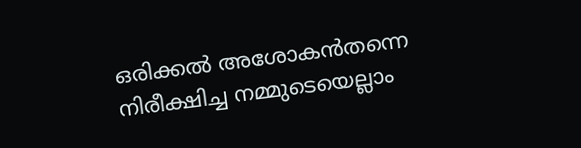ഒരിക്കൽ അശോകൻതന്നെ നിരീക്ഷിച്ച നമ്മുടെയെല്ലാം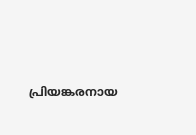പ്രിയങ്കരനായ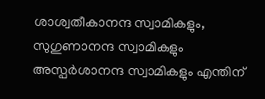ശാശ്വതീകാനന്ദ സ്വാമികളും, സുഗുണാനന്ദ സ്വാമികളും അസ്പർശാനന്ദ സ്വാമികളും എന്തിന്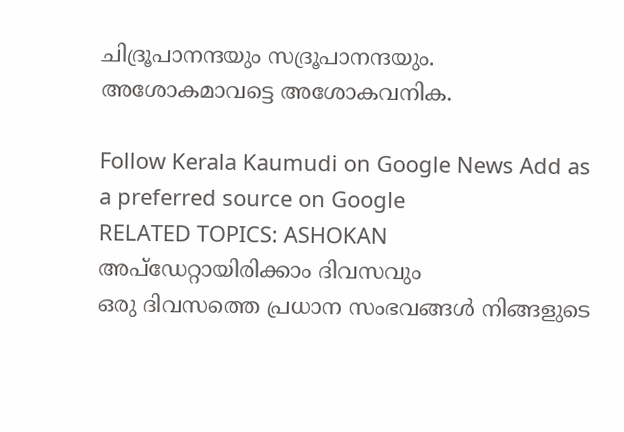ചിദ്രൂപാനന്ദയും സദ്രൂപാനന്ദയും. അശോകമാവട്ടെ അശോകവനിക.

Follow Kerala Kaumudi on Google News Add as a preferred source on Google
RELATED TOPICS: ASHOKAN
അപ്ഡേറ്റായിരിക്കാം ദിവസവും
ഒരു ദിവസത്തെ പ്രധാന സംഭവങ്ങൾ നിങ്ങളുടെ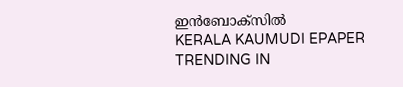ഇൻബോക്സിൽ
KERALA KAUMUDI EPAPER
TRENDING IN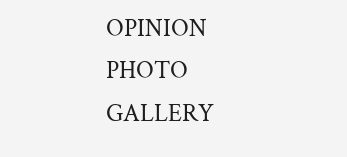OPINION
PHOTO GALLERY